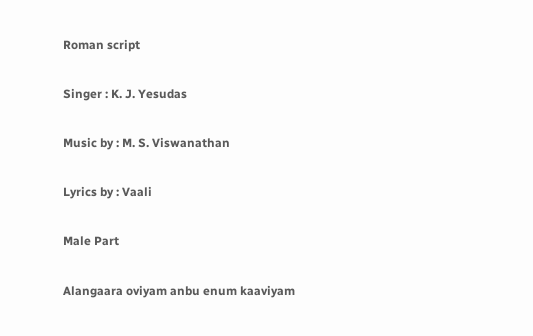Roman script

Singer : K. J. Yesudas

Music by : M. S. Viswanathan

Lyrics by : Vaali

Male Part

Alangaara oviyam anbu enum kaaviyam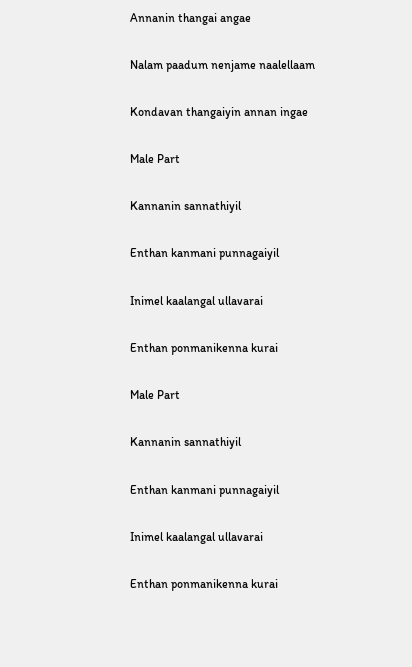Annanin thangai angae

Nalam paadum nenjame naalellaam

Kondavan thangaiyin annan ingae

Male Part

Kannanin sannathiyil

Enthan kanmani punnagaiyil

Inimel kaalangal ullavarai

Enthan ponmanikenna kurai

Male Part

Kannanin sannathiyil

Enthan kanmani punnagaiyil

Inimel kaalangal ullavarai

Enthan ponmanikenna kurai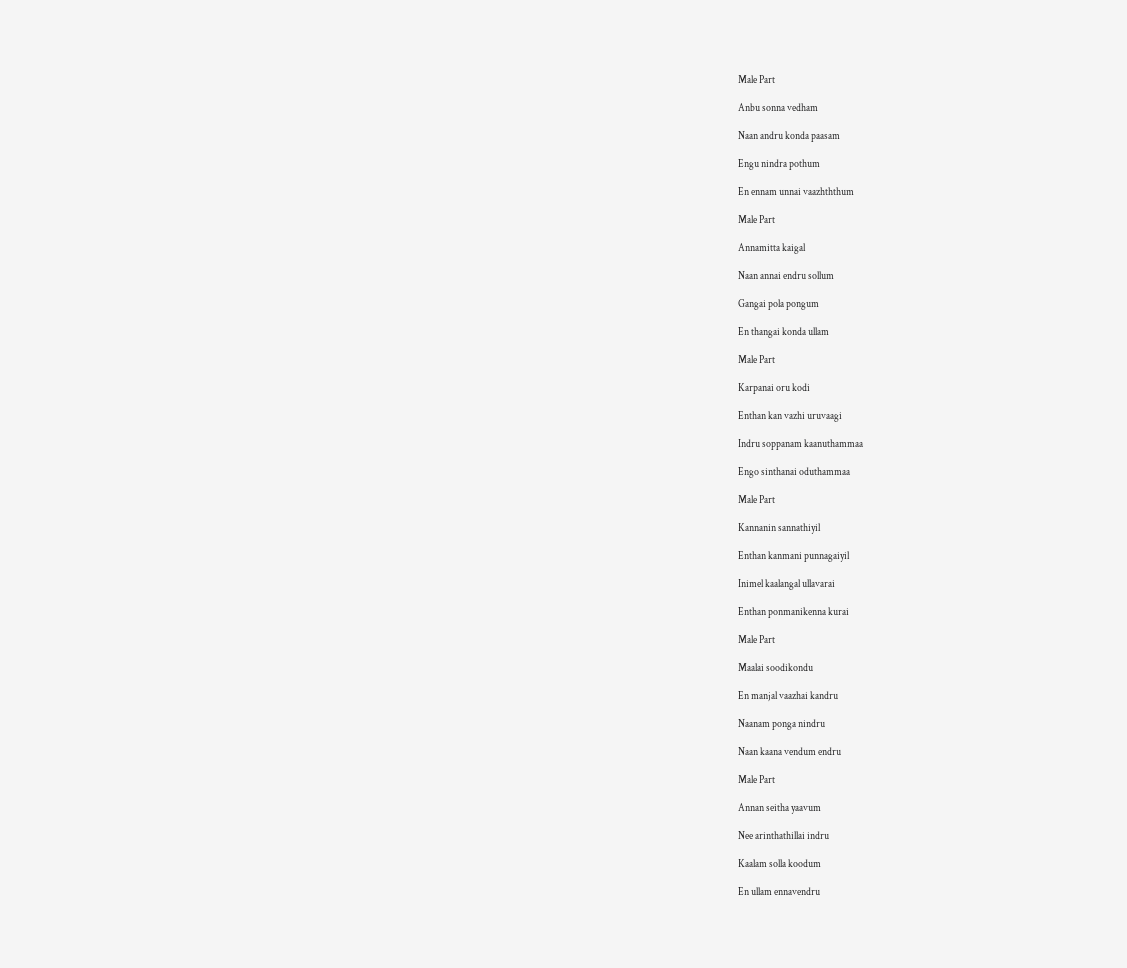Male Part

Anbu sonna vedham

Naan andru konda paasam

Engu nindra pothum

En ennam unnai vaazhththum

Male Part

Annamitta kaigal

Naan annai endru sollum

Gangai pola pongum

En thangai konda ullam

Male Part

Karpanai oru kodi

Enthan kan vazhi uruvaagi

Indru soppanam kaanuthammaa

Engo sinthanai oduthammaa

Male Part

Kannanin sannathiyil

Enthan kanmani punnagaiyil

Inimel kaalangal ullavarai

Enthan ponmanikenna kurai

Male Part

Maalai soodikondu

En manjal vaazhai kandru

Naanam ponga nindru

Naan kaana vendum endru

Male Part

Annan seitha yaavum

Nee arinthathillai indru

Kaalam solla koodum

En ullam ennavendru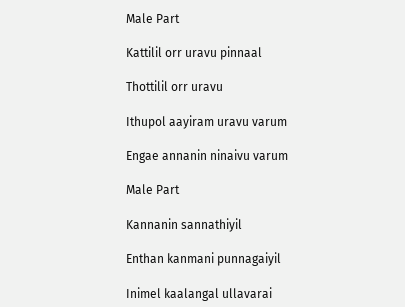Male Part

Kattilil orr uravu pinnaal

Thottilil orr uravu

Ithupol aayiram uravu varum

Engae annanin ninaivu varum

Male Part

Kannanin sannathiyil

Enthan kanmani punnagaiyil

Inimel kaalangal ullavarai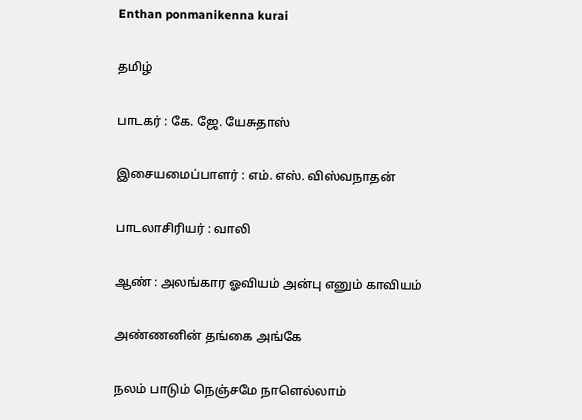Enthan ponmanikenna kurai

தமிழ்

பாடகர் : கே. ஜே. யேசுதாஸ்

இசையமைப்பாளர் : எம். எஸ். விஸ்வநாதன்

பாடலாசிரியர் : வாலி

ஆண் : அலங்கார ஓவியம் அன்பு எனும் காவியம்

அண்ணனின் தங்கை அங்கே

நலம் பாடும் நெஞ்சமே நாளெல்லாம்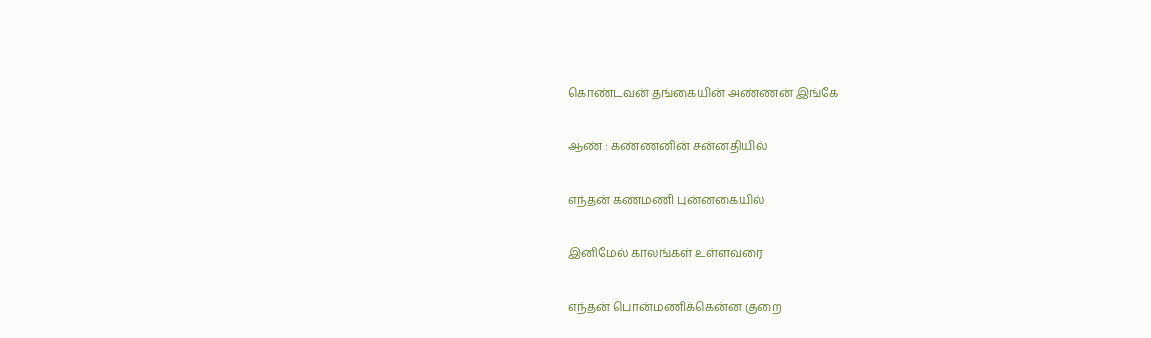கொண்டவன் தங்கையின் அண்ணன் இங்கே

ஆண் : கண்ணனின் சன்னதியில்

எந்தன் கண்மணி புன்னகையில்

இனிமேல் காலங்கள் உள்ளவரை

எந்தன் பொன்மணிக்கென்ன குறை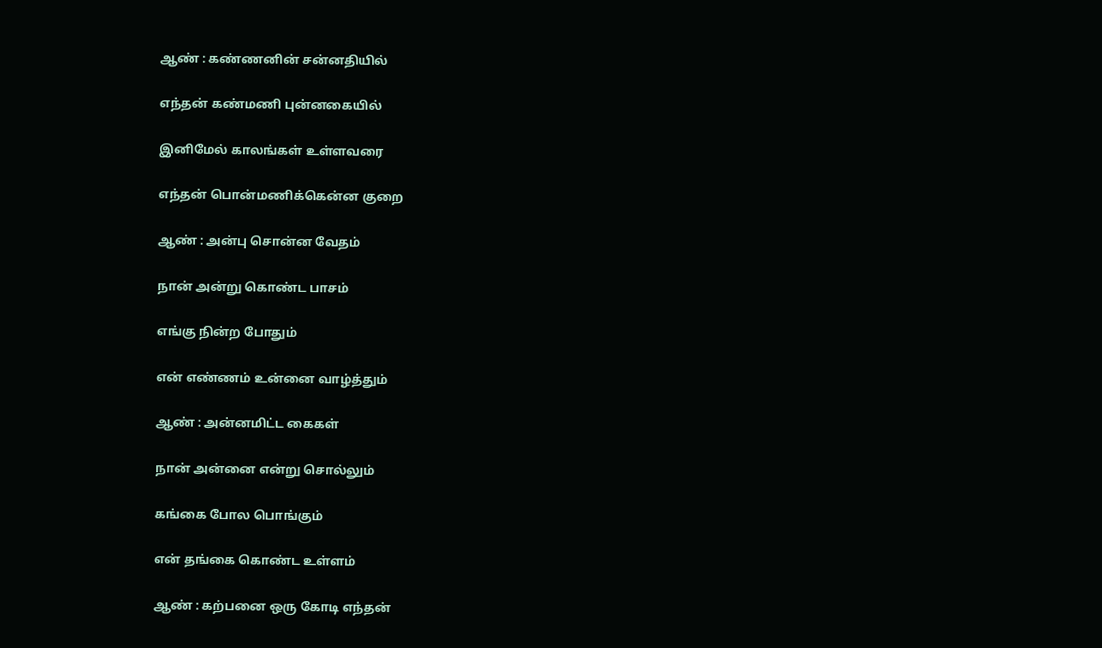ஆண் : கண்ணனின் சன்னதியில்

எந்தன் கண்மணி புன்னகையில்

இனிமேல் காலங்கள் உள்ளவரை

எந்தன் பொன்மணிக்கென்ன குறை

ஆண் : அன்பு சொன்ன வேதம்

நான் அன்று கொண்ட பாசம்

எங்கு நின்ற போதும்

என் எண்ணம் உன்னை வாழ்த்தும்

ஆண் : அன்னமிட்ட கைகள்

நான் அன்னை என்று சொல்லும்

கங்கை போல பொங்கும்

என் தங்கை கொண்ட உள்ளம்

ஆண் : கற்பனை ஒரு கோடி எந்தன்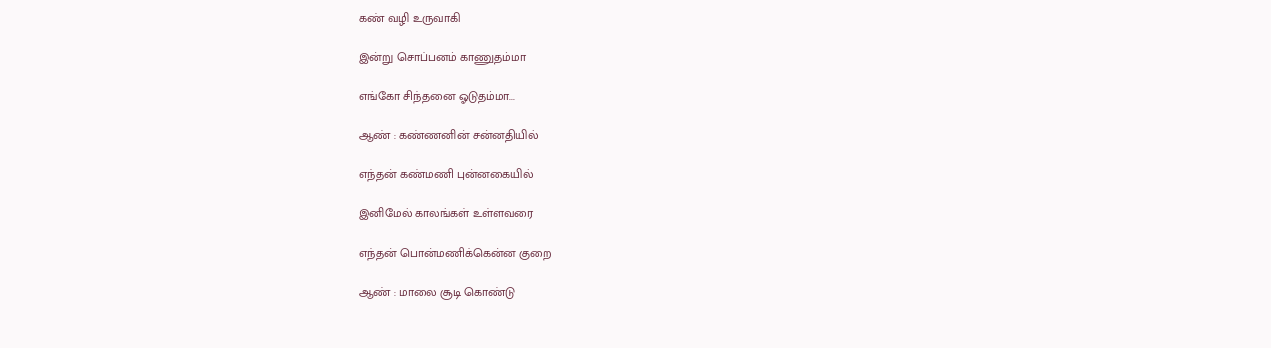கண் வழி உருவாகி

இன்று சொப்பனம் காணுதம்மா

எங்கோ சிந்தனை ஓடுதம்மா...

ஆண் : கண்ணனின் சன்னதியில்

எந்தன் கண்மணி புன்னகையில்

இனிமேல் காலங்கள் உள்ளவரை

எந்தன் பொன்மணிக்கென்ன குறை

ஆண் : மாலை சூடி கொண்டு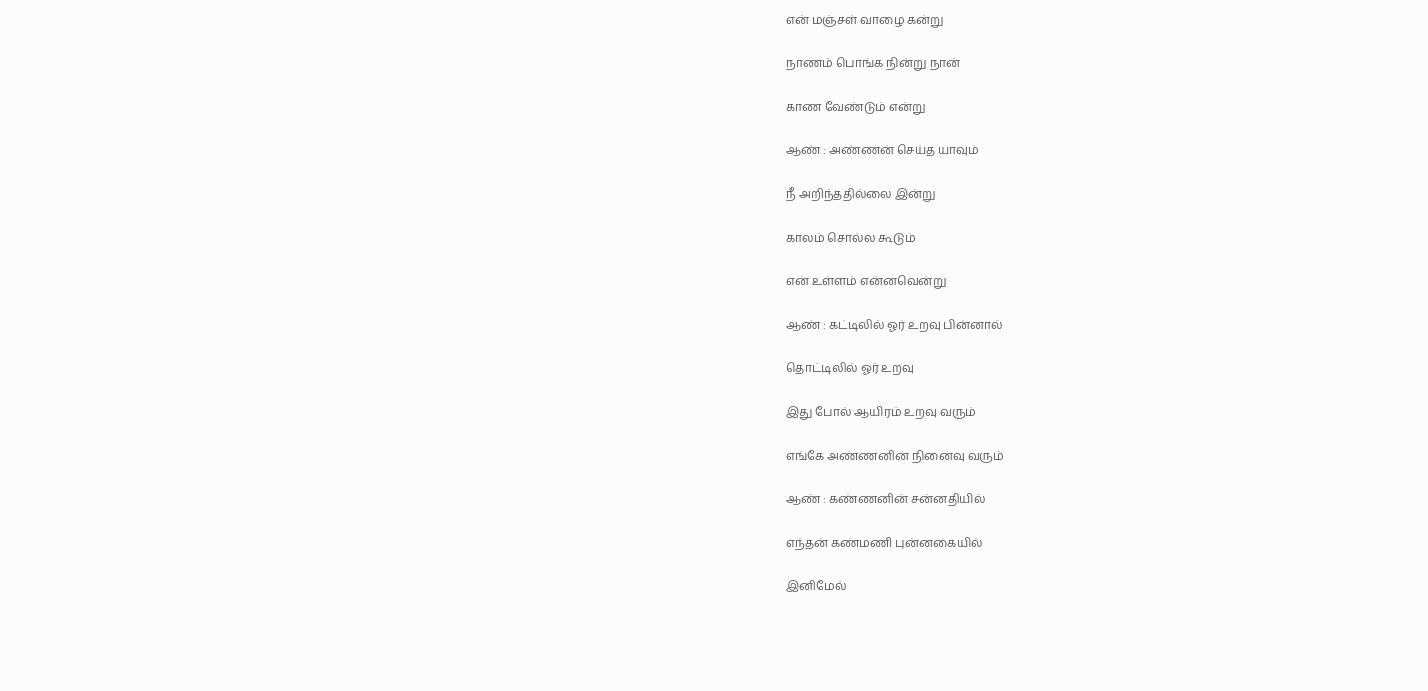என் மஞ்சள் வாழை கன்று

நாணம் பொங்க நின்று நான்

காண வேண்டும் என்று

ஆண் : அண்ணன் செய்த யாவும்

நீ அறிந்ததில்லை இன்று

காலம் சொல்ல கூடும்

என் உள்ளம் என்னவென்று

ஆண் : கட்டிலில் ஓர் உறவு பின்னால்

தொட்டிலில் ஓர் உறவு

இது போல் ஆயிரம் உறவு வரும்

எங்கே அண்ணனின் நினைவு வரும்

ஆண் : கண்ணனின் சன்னதியில்

எந்தன் கண்மணி புன்னகையில்

இனிமேல்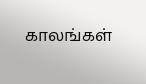காலங்கள்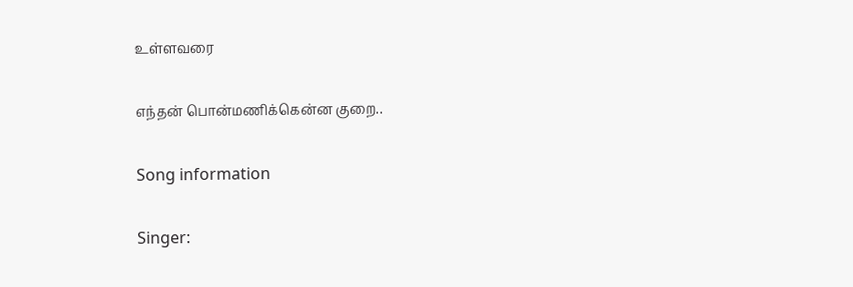உள்ளவரை

எந்தன் பொன்மணிக்கென்ன குறை..

Song information

Singer: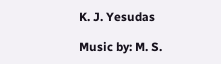K. J. Yesudas

Music by: M. S.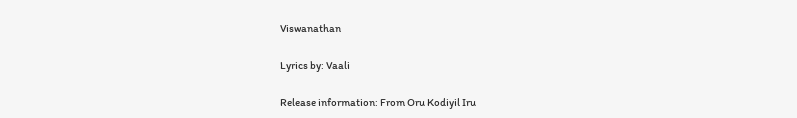Viswanathan

Lyrics by: Vaali

Release information: From Oru Kodiyil Iru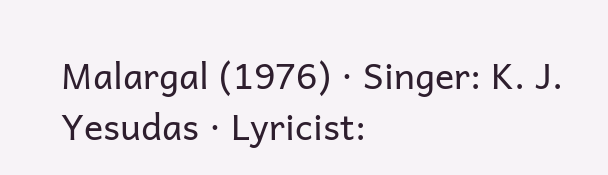Malargal (1976) · Singer: K. J. Yesudas · Lyricist: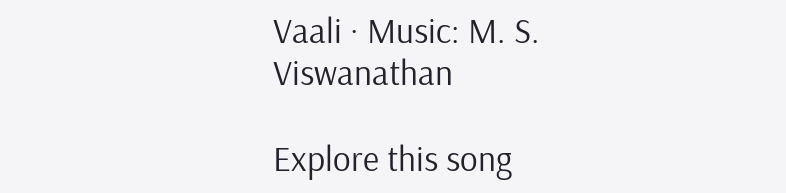Vaali · Music: M. S. Viswanathan

Explore this song